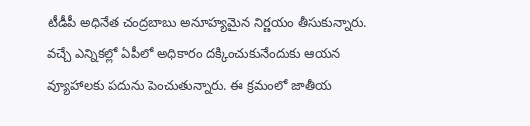టీడీపీ అధినేత చంద్రబాబు అనూహ్యమైన నిర్ణయం తీసుకున్నారు. వచ్చే ఎన్నికల్లో ఏపీలో అధికారం దక్కించుకునేందుకు ఆయన వ్యూహాలకు పదును పెంచుతున్నారు. ఈ క్రమంలో జాతీయ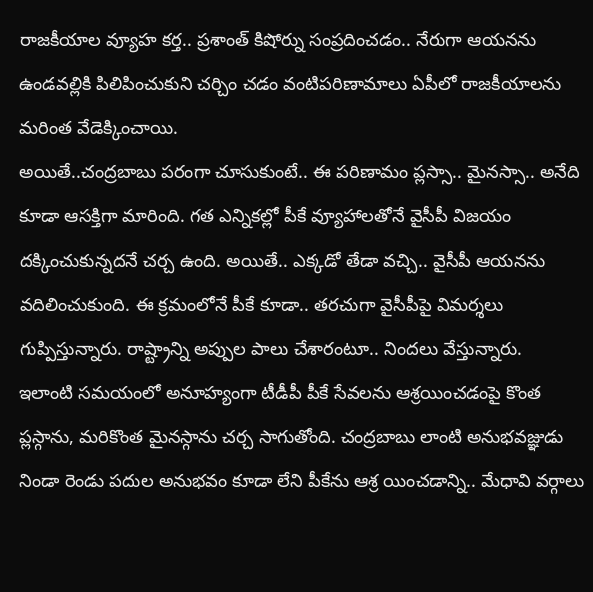రాజకీయాల వ్యూహ కర్త.. ప్రశాంత్ కిషోర్ను సంప్రదించడం.. నేరుగా ఆయనను ఉండవల్లికి పిలిపించుకుని చర్చిం చడం వంటిపరిణామాలు ఏపీలో రాజకీయాలను మరింత వేడెక్కించాయి.
అయితే..చంద్రబాబు పరంగా చూసుకుంటే.. ఈ పరిణామం ప్లస్సా.. మైనస్సా.. అనేది కూడా ఆసక్తిగా మారింది. గత ఎన్నికల్లో పీకే వ్యూహాలతోనే వైసీపీ విజయం దక్కించుకున్నదనే చర్చ ఉంది. అయితే.. ఎక్కడో తేడా వచ్చి.. వైసీపీ ఆయనను వదిలించుకుంది. ఈ క్రమంలోనే పీకే కూడా.. తరచుగా వైసీపీపై విమర్శలు గుప్పిస్తున్నారు. రాష్ట్రాన్ని అప్పుల పాలు చేశారంటూ.. నిందలు వేస్తున్నారు.
ఇలాంటి సమయంలో అనూహ్యంగా టీడీపీ పీకే సేవలను ఆశ్రయించడంపై కొంత ప్లస్గాను, మరికొంత మైనస్గాను చర్చ సాగుతోంది. చంద్రబాబు లాంటి అనుభవజ్ఞుడు నిండా రెండు పదుల అనుభవం కూడా లేని పీకేను ఆశ్ర యించడాన్ని.. మేధావి వర్గాలు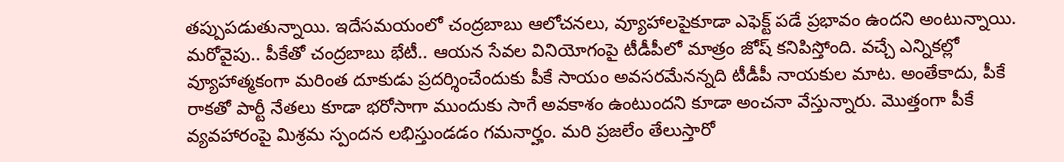తప్పుపడుతున్నాయి. ఇదేసమయంలో చంద్రబాబు ఆలోచనలు, వ్యూహాలపైకూడా ఎఫెక్ట్ పడే ప్రభావం ఉందని అంటున్నాయి.
మరోవైపు.. పీకేతో చంద్రబాబు భేటీ.. ఆయన సేవల వినియోగంపై టీడీపీలో మాత్రం జోష్ కనిపిస్తోంది. వచ్చే ఎన్నికల్లో వ్యూహాత్మకంగా మరింత దూకుడు ప్రదర్శించేందుకు పీకే సాయం అవసరమేనన్నది టీడీపీ నాయకుల మాట. అంతేకాదు, పీకే రాకతో పార్టీ నేతలు కూడా భరోసాగా ముందుకు సాగే అవకాశం ఉంటుందని కూడా అంచనా వేస్తున్నారు. మొత్తంగా పీకే వ్యవహారంపై మిశ్రమ స్పందన లభిస్తుండడం గమనార్హం. మరి ప్రజలేం తేలుస్తారో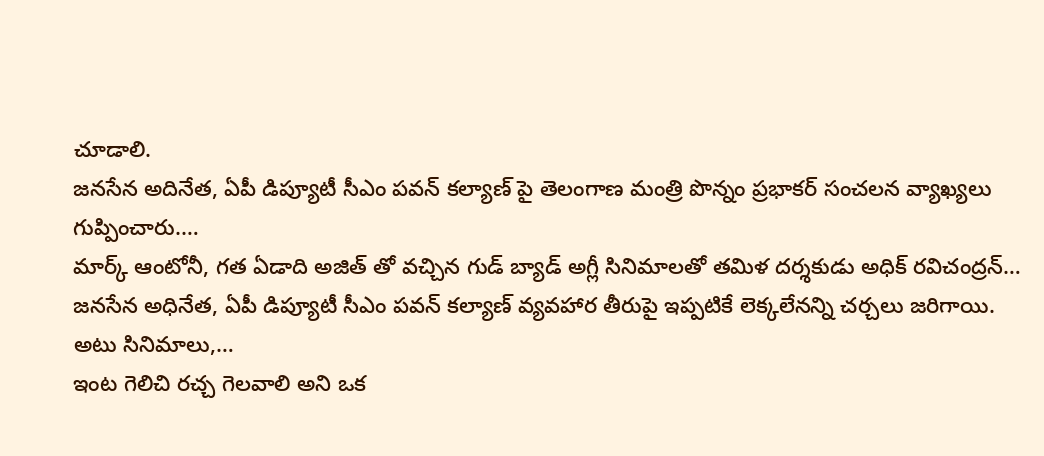చూడాలి.
జనసేన అదినేత, ఏపీ డిప్యూటీ సీఎం పవన్ కల్యాణ్ పై తెలంగాణ మంత్రి పొన్నం ప్రభాకర్ సంచలన వ్యాఖ్యలు గుప్పించారు.…
మార్క్ ఆంటోనీ, గత ఏడాది అజిత్ తో వచ్చిన గుడ్ బ్యాడ్ అగ్లీ సినిమాలతో తమిళ దర్శకుడు అధిక్ రవిచంద్రన్…
జనసేన అధినేత, ఏపీ డిప్యూటీ సీఎం పవన్ కల్యాణ్ వ్యవహార తీరుపై ఇప్పటికే లెక్కలేనన్ని చర్చలు జరిగాయి. అటు సినిమాలు,…
ఇంట గెలిచి రచ్చ గెలవాలి అని ఒక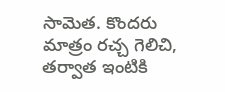సామెత. కొందరు మాత్రం రచ్చ గెలిచి, తర్వాత ఇంటికి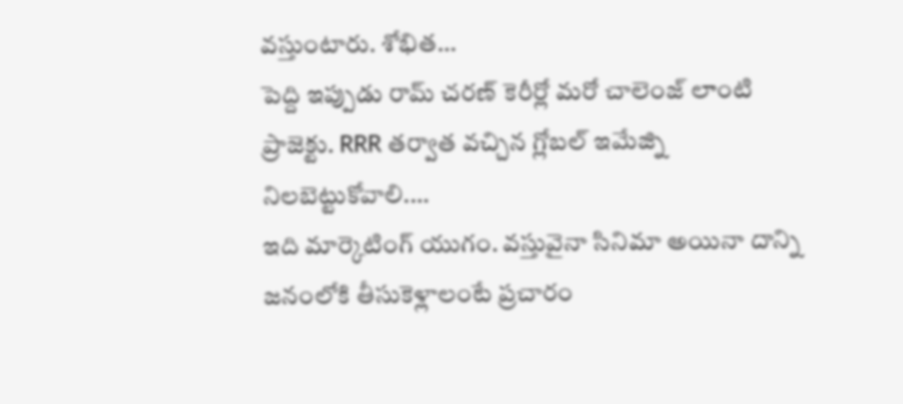వస్తుంటారు. శోభిత…
పెద్ది ఇప్పుడు రామ్ చరణ్ కెరీర్లో మరో చాలెంజ్ లాంటి ప్రాజెక్టు. RRR తర్వాత వచ్చిన గ్లోబల్ ఇమేజ్ని నిలబెట్టుకోవాలి.…
ఇది మార్కెటింగ్ యుగం. వస్తువైనా సినిమా అయినా దాన్ని జనంలోకి తీసుకెళ్లాలంటే ప్రచారం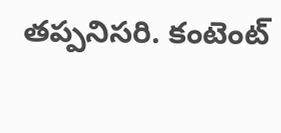తప్పనిసరి. కంటెంట్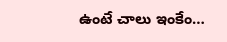ఉంటే చాలు ఇంకేం…